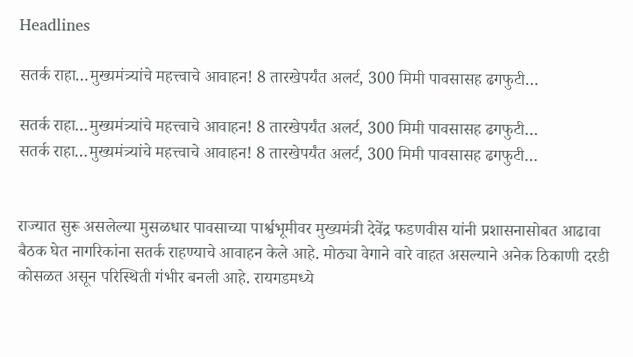Headlines

सतर्क राहा…मुख्यमंत्र्यांचे महत्त्वाचे आवाहन! 8 तारखेपर्यंत अलर्ट, 300 मिमी पावसासह ढगफुटी…

सतर्क राहा…मुख्यमंत्र्यांचे महत्त्वाचे आवाहन! 8 तारखेपर्यंत अलर्ट, 300 मिमी पावसासह ढगफुटी…
सतर्क राहा…मुख्यमंत्र्यांचे महत्त्वाचे आवाहन! 8 तारखेपर्यंत अलर्ट, 300 मिमी पावसासह ढगफुटी…


राज्यात सुरू असलेल्या मुसळधार पावसाच्या पार्श्वभूमीवर मुख्यमंत्री देवेंद्र फडणवीस यांनी प्रशासनासोबत आढावा बैठक घेत नागरिकांना सतर्क राहण्याचे आवाहन केले आहे. मोठ्या वेगाने वारे वाहत असल्याने अनेक ठिकाणी दरडी कोसळत असून परिस्थिती गंभीर बनली आहे. रायगडमध्ये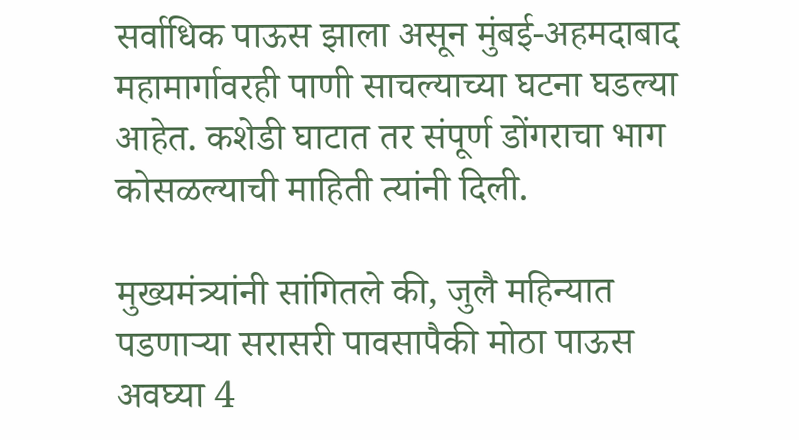सर्वाधिक पाऊस झाला असून मुंबई-अहमदाबाद महामार्गावरही पाणी साचल्याच्या घटना घडल्या आहेत. कशेडी घाटात तर संपूर्ण डोंगराचा भाग कोसळल्याची माहिती त्यांनी दिली.

मुख्यमंत्र्यांनी सांगितले की, जुलै महिन्यात पडणाऱ्या सरासरी पावसापैकी मोठा पाऊस अवघ्या 4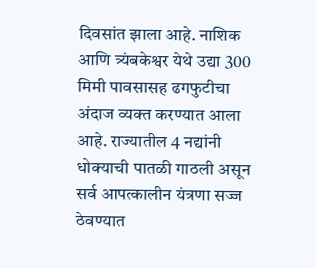दिवसांत झाला आहे. नाशिक आणि त्र्यंबकेश्वर येथे उद्या 300 मिमी पावसासह ढगफुटीचा अंदाज व्यक्त करण्यात आला आहे. राज्यातील 4 नद्यांनी धोक्याची पातळी गाठली असून सर्व आपत्कालीन यंत्रणा सज्ज ठेवण्यात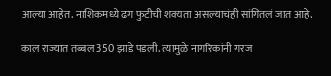आल्या आहेत. नाशिकमध्ये ढग फुटीची शक्यता असल्याचंही सांगितलं जात आहे.

काल राज्यात तब्बल 350 झाडे पडली. त्यामुळे नागरिकांनी गरज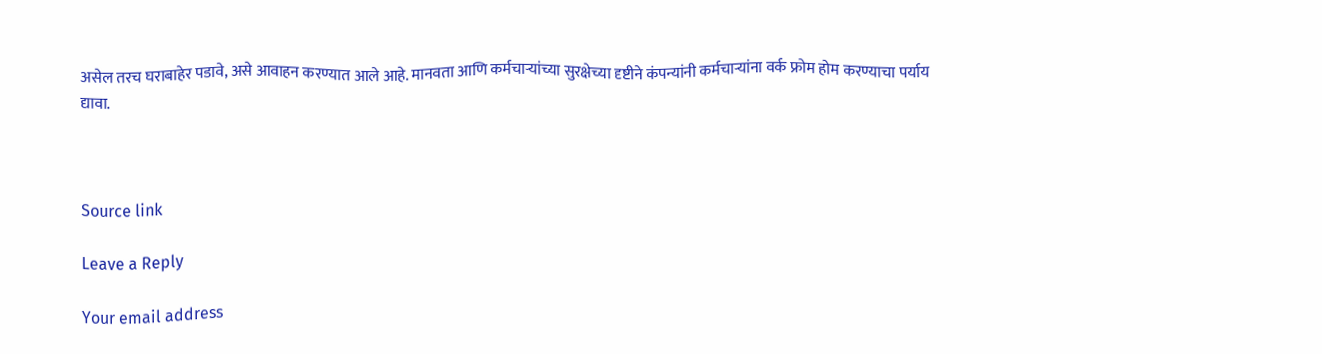असेल तरच घराबाहेर पडावे, असे आवाहन करण्यात आले आहे. मानवता आणि कर्मचाऱ्यांच्या सुरक्षेच्या दृष्टीने कंपन्यांनी कर्मचाऱ्यांना वर्क फ्रोम होम करण्याचा पर्याय द्यावा.



Source link

Leave a Reply

Your email address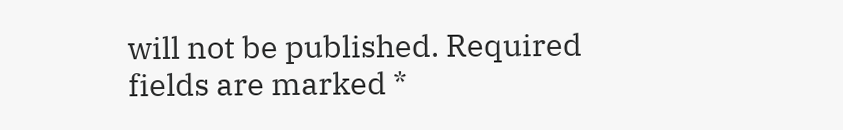will not be published. Required fields are marked *